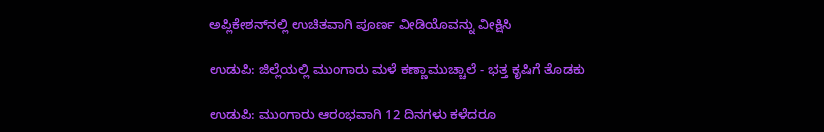ಅಪ್ಲಿಕೇಶನ್‌ನಲ್ಲಿ ಉಚಿತವಾಗಿ ಪೂರ್ಣ ವೀಡಿಯೊವನ್ನು ವೀಕ್ಷಿಸಿ

ಉಡುಪಿ: ಜಿಲ್ಲೆಯಲ್ಲಿ ಮುಂಗಾರು ಮಳೆ ಕಣ್ಣಾಮುಚ್ಚಾಲೆ - ಭತ್ತ ಕೃಷಿಗೆ ತೊಡಕು

ಉಡುಪಿ: ಮುಂಗಾರು ಆರಂಭವಾಗಿ 12 ದಿನಗಳು ಕಳೆದರೂ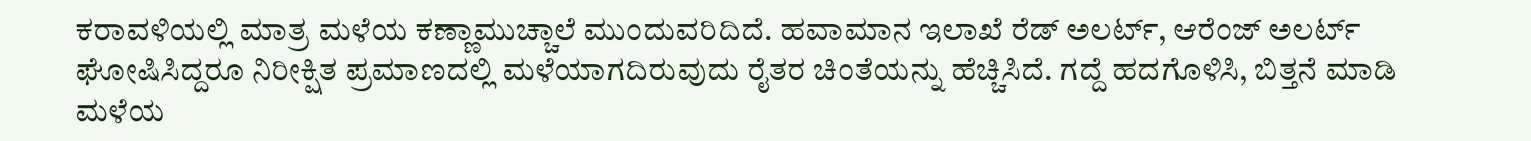ಕರಾವಳಿಯಲ್ಲಿ ಮಾತ್ರ ಮಳೆಯ ಕಣ್ಣಾಮುಚ್ಚಾಲೆ ಮುಂದುವರಿದಿದೆ. ಹವಾಮಾನ ಇಲಾಖೆ ರೆಡ್ ಅಲರ್ಟ್, ಆರೆಂಜ್ ಅಲರ್ಟ್ ಘೋಷಿಸಿದ್ದರೂ ನಿರೀಕ್ಷಿತ ಪ್ರಮಾಣದಲ್ಲಿ ಮಳೆಯಾಗದಿರುವುದು ರೈತರ ಚಿಂತೆಯನ್ನು ಹೆಚ್ಚಿಸಿದೆ. ಗದ್ದೆ ಹದಗೊಳಿಸಿ, ಬಿತ್ತನೆ ಮಾಡಿ ಮಳೆಯ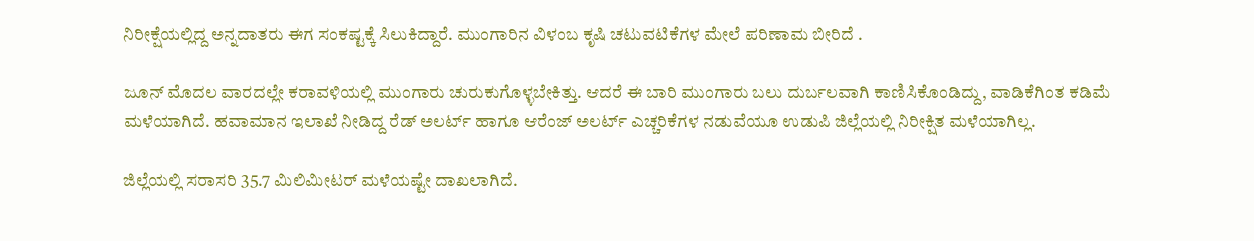ನಿರೀಕ್ಷೆಯಲ್ಲಿದ್ದ ಅನ್ನದಾತರು ಈಗ ಸಂಕಷ್ಟಕ್ಕೆ ಸಿಲುಕಿದ್ದಾರೆ. ಮುಂಗಾರಿನ ವಿಳಂಬ ಕೃಷಿ ಚಟುವಟಿಕೆಗಳ ಮೇಲೆ ಪರಿಣಾಮ ಬೀರಿದೆ .

ಜೂನ್ ಮೊದಲ ವಾರದಲ್ಲೇ ಕರಾವಳಿಯಲ್ಲಿ ಮುಂಗಾರು ಚುರುಕುಗೊಳ್ಳಬೇಕಿತ್ತು. ಆದರೆ ಈ ಬಾರಿ ಮುಂಗಾರು ಬಲು ದುರ್ಬಲವಾಗಿ ಕಾಣಿಸಿಕೊಂಡಿದ್ದು, ವಾಡಿಕೆಗಿಂತ ಕಡಿಮೆ ಮಳೆಯಾಗಿದೆ. ಹವಾಮಾನ ಇಲಾಖೆ ನೀಡಿದ್ದ ರೆಡ್ ಅಲರ್ಟ್ ಹಾಗೂ ಆರೆಂಜ್ ಅಲರ್ಟ್ ಎಚ್ಚರಿಕೆಗಳ ನಡುವೆಯೂ ಉಡುಪಿ ಜಿಲ್ಲೆಯಲ್ಲಿ ನಿರೀಕ್ಷಿತ ಮಳೆಯಾಗಿಲ್ಲ.

ಜಿಲ್ಲೆಯಲ್ಲಿ ಸರಾಸರಿ 35.7 ಮಿಲಿಮೀಟರ್ ಮಳೆಯಷ್ಟೇ ದಾಖಲಾಗಿದೆ.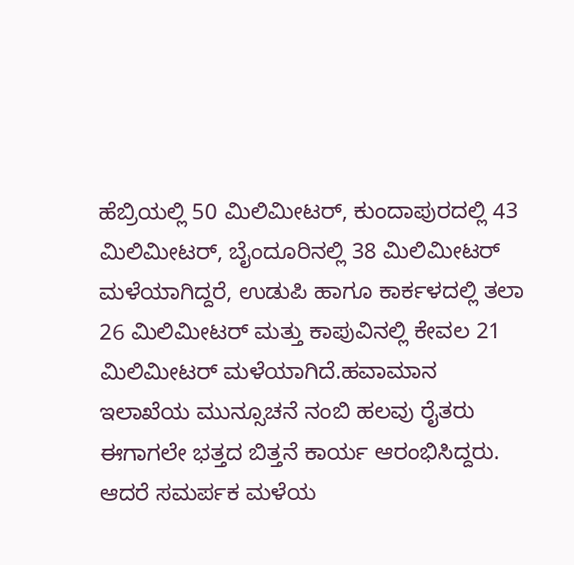ಹೆಬ್ರಿಯಲ್ಲಿ 50 ಮಿಲಿಮೀಟರ್, ಕುಂದಾಪುರದಲ್ಲಿ 43 ಮಿಲಿಮೀಟರ್, ಬೈಂದೂರಿನಲ್ಲಿ 38 ಮಿಲಿಮೀಟರ್ ಮಳೆಯಾಗಿದ್ದರೆ, ಉಡುಪಿ ಹಾಗೂ ಕಾರ್ಕಳದಲ್ಲಿ ತಲಾ 26 ಮಿಲಿಮೀಟರ್ ಮತ್ತು ಕಾಪುವಿನಲ್ಲಿ ಕೇವಲ 21 ಮಿಲಿಮೀಟರ್ ಮಳೆಯಾಗಿದೆ.ಹವಾಮಾನ ಇಲಾಖೆಯ ಮುನ್ಸೂಚನೆ ನಂಬಿ ಹಲವು ರೈತರು ಈಗಾಗಲೇ ಭತ್ತದ ಬಿತ್ತನೆ ಕಾರ್ಯ ಆರಂಭಿಸಿದ್ದರು. ಆದರೆ ಸಮರ್ಪಕ ಮಳೆಯ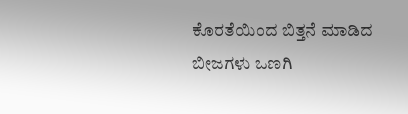ಕೊರತೆಯಿಂದ ಬಿತ್ತನೆ ಮಾಡಿದ ಬೀಜಗಳು ಒಣಗಿ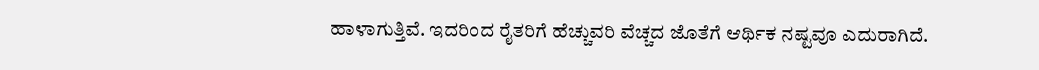ಹಾಳಾಗುತ್ತಿವೆ. ಇದರಿಂದ ರೈತರಿಗೆ ಹೆಚ್ಚುವರಿ ವೆಚ್ಚದ ಜೊತೆಗೆ ಆರ್ಥಿಕ ನಷ್ಟವೂ ಎದುರಾಗಿದೆ.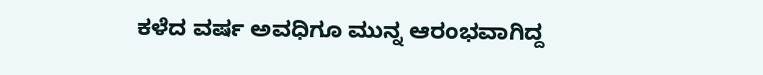ಕಳೆದ ವರ್ಷ ಅವಧಿಗೂ ಮುನ್ನ ಆರಂಭವಾಗಿದ್ದ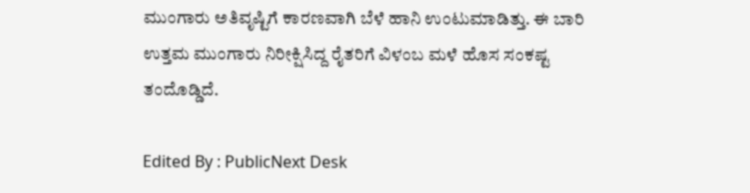ಮುಂಗಾರು ಅತಿವೃಷ್ಟಿಗೆ ಕಾರಣವಾಗಿ ಬೆಳೆ ಹಾನಿ ಉಂಟುಮಾಡಿತ್ತು. ಈ ಬಾರಿ ಉತ್ತಮ ಮುಂಗಾರು ನಿರೀಕ್ಷಿಸಿದ್ದ ರೈತರಿಗೆ ವಿಳಂಬ ಮಳೆ ಹೊಸ ಸಂಕಷ್ಟ ತಂದೊಡ್ಡಿದೆ.

Edited By : PublicNext Desk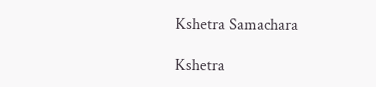Kshetra Samachara

Kshetra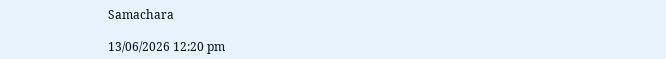Samachara

13/06/2026 12:20 pm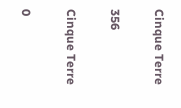Cinque Terre

356

Cinque Terre

0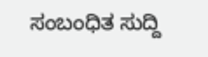ಸಂಬಂಧಿತ ಸುದ್ದಿ